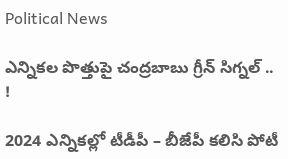Political News

ఎన్నికల పొత్తుపై చంద్రబాబు గ్రీన్ సిగ్నల్ .. !

2024 ఎన్నికల్లో టీడీపీ – బీజేపీ కలిసి పోటీ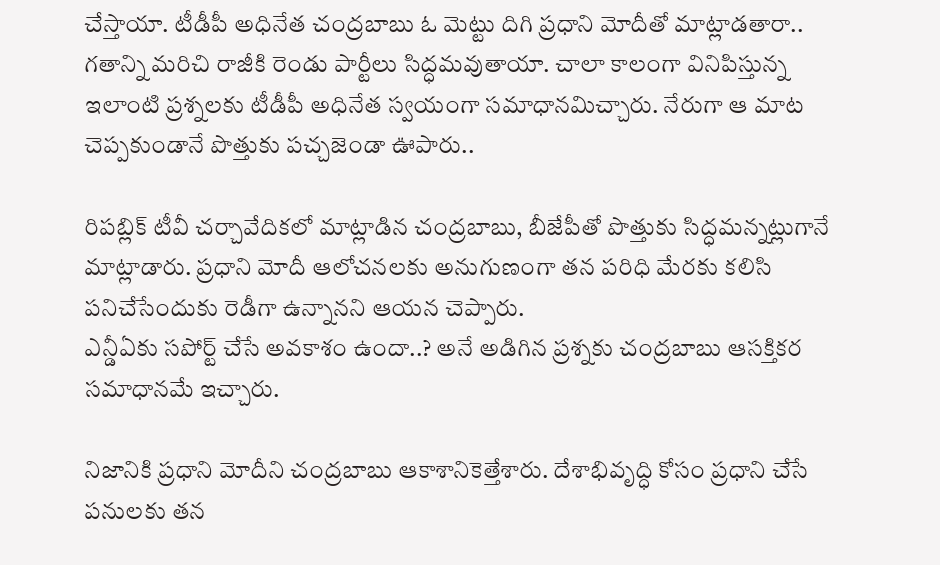చేస్తాయా. టీడీపీ అధినేత చంద్రబాబు ఓ మెట్టు దిగి ప్రధాని మోదీతో మాట్లాడతారా.. గతాన్ని మరిచి రాజీకి రెండు పార్టీలు సిద్ధమవుతాయా. చాలా కాలంగా వినిపిస్తున్న ఇలాంటి ప్రశ్నలకు టీడీపీ అధినేత స్వయంగా సమాధానమిచ్చారు. నేరుగా ఆ మాట చెప్పకుండానే పొత్తుకు పచ్చజెండా ఊపారు..

రిపబ్లిక్ టీవీ చర్చావేదికలో మాట్లాడిన చంద్రబాబు, బీజేపీతో పొత్తుకు సిద్ధమన్నట్లుగానే మాట్లాడారు. ప్రధాని మోదీ ఆలోచనలకు అనుగుణంగా తన పరిధి మేరకు కలిసి పనిచేసేందుకు రెడీగా ఉన్నానని ఆయన చెప్పారు.
ఎన్డీఏకు సపోర్ట్ చేసే అవకాశం ఉందా..? అనే అడిగిన ప్రశ్నకు చంద్రబాబు ఆసక్తికర సమాధానమే ఇచ్చారు.

నిజానికి ప్రధాని మోదీని చంద్రబాబు ఆకాశానికెత్తేశారు. దేశాభివృద్ధి కోసం ప్రధాని చేసే పనులకు తన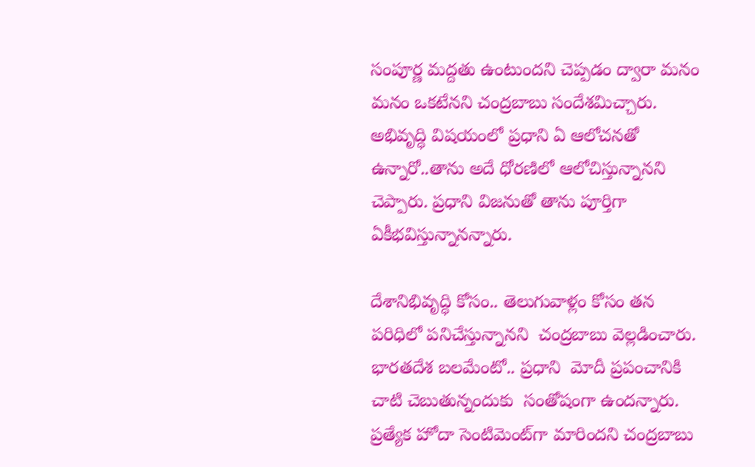సంపూర్ణ మద్దతు ఉంటుందని చెప్పడం ద్వారా మనం మనం ఒకటేనని చంద్రబాబు సందేశమిచ్చారు. అభివృద్ధి విషయంలో ప్రధాని ఏ ఆలోచనతో ఉన్నారో..తాను అదే ధోరణిలో ఆలోచిస్తున్నానని చెప్పారు. ప్రధాని విజనుతో తాను పూర్తిగా ఏకీభవిస్తున్నానన్నారు.

దేశానిభివృద్ధి కోసం.. తెలుగువాళ్లం కోసం తన  పరిధిలో పనిచేస్తున్నానని  చంద్రబాబు వెల్లడించారు. భారతదేశ బలమేంటో.. ప్రధాని  మోదీ ప్రపంచానికి చాటి చెబుతున్నందుకు  సంతోషంగా ఉందన్నారు. ప్రత్యేక హోదా సెంటిమెంట్‌గా మారిందని చంద్రబాబు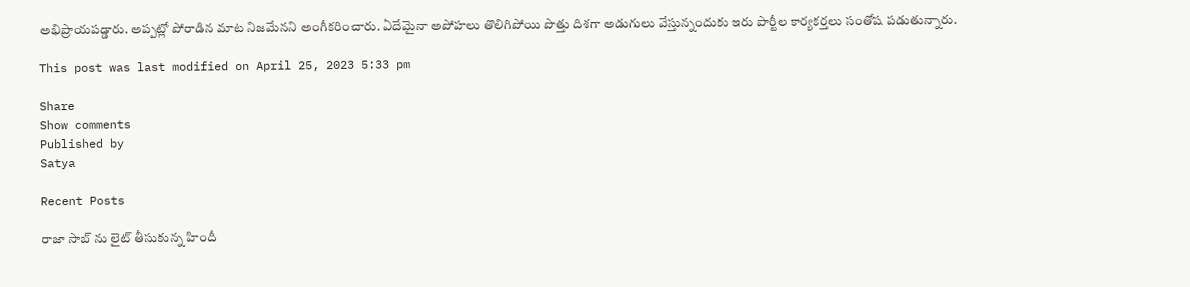అభిప్రాయపడ్డారు. అప్పట్లో పోరాడిన మాట నిజమేనని అంగీకరించారు. ఏదేమైనా అపోహలు తొలిగిపోయి పొత్తు దిశగా అడుగులు వేస్తున్నందుకు ఇరు పార్టీల కార్యకర్తలు సంతోష పడుతున్నారు.

This post was last modified on April 25, 2023 5:33 pm

Share
Show comments
Published by
Satya

Recent Posts

రాజా సాబ్ ను లైట్ తీసుకున్న‌ హిందీ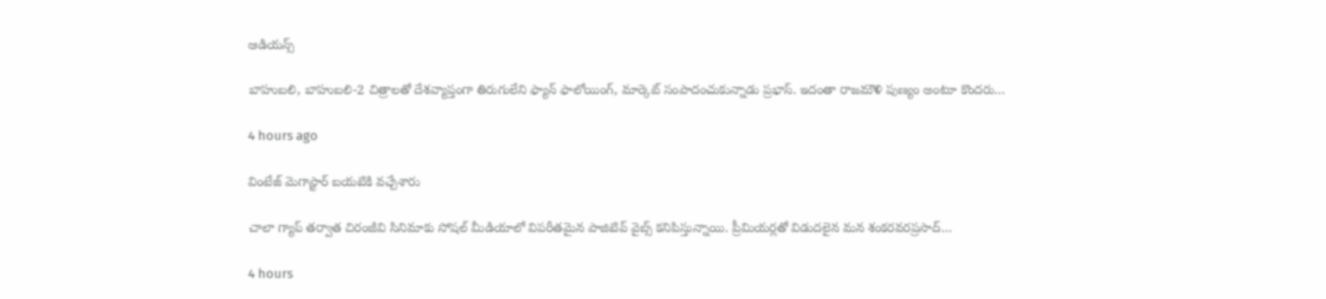ఆడియ‌న్స్

బాహుబ‌లి, బాహుబ‌లి-2 చిత్రాల‌తో దేశ‌వ్యాప్తంగా తిరుగులేని ఫ్యాన్ ఫాలోయింగ్, మార్కెట్ సంపాదంచుకున్నాడు ప్ర‌భాస్. ఇదంతా రాజ‌మౌళి పుణ్యం అంటూ కొంద‌రు…

4 hours ago

వింటేజ్ మెగాస్టార్ బయటికి వచ్చేశారు

చాలా గ్యాప్ తర్వాత చిరంజీవి సినిమాకు సోషల్ మీడియాలో విపరీతమైన పాజిటివ్ వైబ్స్ కనిపిస్తున్నాయి. ప్రీమియర్లతో విడుదలైన మన శంకరవరప్రసాద్…

4 hours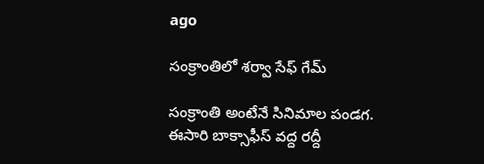ago

సంక్రాంతిలో శర్వా సేఫ్ గేమ్

సంక్రాంతి అంటేనే సినిమాల పండగ. ఈసారి బాక్సాఫీస్ వద్ద రద్దీ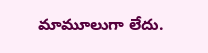మామూలుగా లేదు.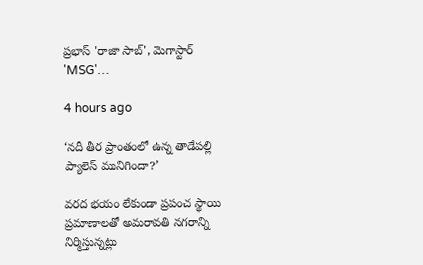ప్రభాస్ 'రాజా సాబ్', మెగాస్టార్ 'MSG'…

4 hours ago

‘నదీ తీర ప్రాంతంలో ఉన్న తాడేపల్లి ప్యాలెస్ మునిగిందా?’

వరద భయం లేకుండా ప్రపంచ స్థాయి ప్రమాణాలతో అమరావతి నగరాన్ని నిర్మిస్తున్నట్లు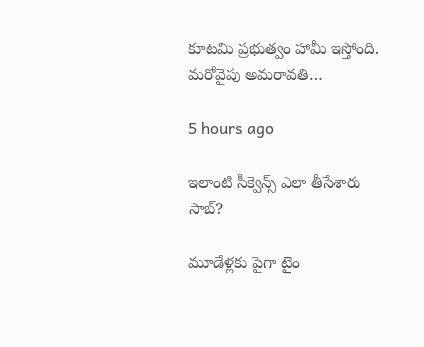కూటమి ప్రభుత్వం హామీ ఇస్తోంది. మరోవైపు అమరావతి…

5 hours ago

ఇలాంటి సీక్వెన్స్ ఎలా తీసేశారు సాబ్‌?

మూడేళ్ల‌కు పైగా టైం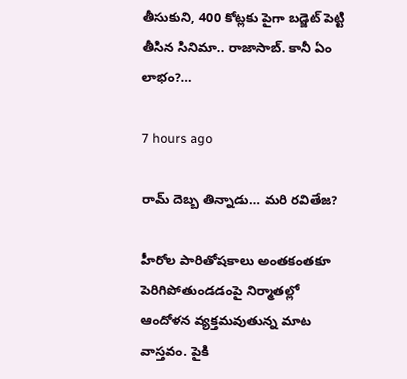తీసుకుని, 400 కోట్ల‌కు పైగా బ‌డ్జెట్ పెట్టి తీసిన సినిమా.. రాజాసాబ్. కానీ ఏం లాభం?…

7 hours ago

రామ్ దెబ్బ తిన్నాడు… మరి రవితేజ?

హీరోల పారితోషకాలు అంతకంతకూ పెరిగిపోతుండడంపై నిర్మాతల్లో ఆందోళన వ్యక్తమవుతున్న మాట వాస్తవం. పైకి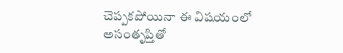చెప్పకపోయినా ఈ విషయంలో అసంతృప్తితో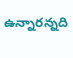ఉన్నారన్నది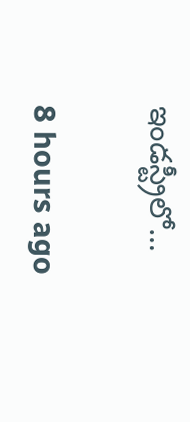ఇండస్ట్రీలో…

8 hours ago